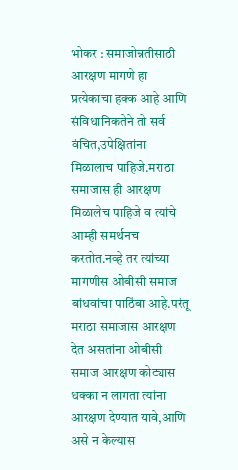भोकर : समाजोन्नतीसाठी आरक्षण मागणे हा प्रत्येकाचा हक्क आहे आणि संविधानिकतेने तो सर्व वंचित,उपेक्षितांना मिळालाच पाहिजे.मराठा समाजास ही आरक्षण मिळालेच पाहिजे व त्यांचे आम्ही समर्थनच करतोत.नव्हे तर त्यांच्या मागणीस ओबीसी समाज बांधवांचा पाठिंबा आहे.परंतू मराठा समाजास आरक्षण देत असतांना ओबीसी समाज आरक्षण कोट्यास धक्का न लागता त्यांना आरक्षण देण्यात यावे,आणि असे न केल्यास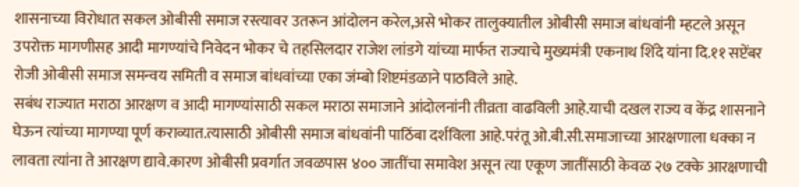शासनाच्या विरोधात सकल ओबीसी समाज रस्त्यावर उतरून आंदोलन करेल,असे भोकर तालुक्यातील ओबीसी समाज बांधवांनी म्हटले असून उपरोक्त मागणीसह आदी मागण्यांचे निवेदन भोकर चे तहसिलदार राजेश लांडगे यांच्या मार्फत राज्याचे मुख्यमंत्री एकनाथ शिंदे यांना दि.११ सप्टेंबर रोजी ओबीसी समाज समन्वय समिती व समाज बांधवांच्या एका जंम्बो शिष्टमंडळाने पाठविले आहे.
सबंध राज्यात मराठा आरक्षण व आदी मागण्यांसाठी सकल मराठा समाजाने आंदोलनांनी तीव्रता वाढविली आहे.याची दखल राज्य व केंद्र शासनाने घेऊन त्यांच्या मागण्या पूर्ण कराव्यात.त्यासाठी ओबीसी समाज बांधवांनी पाठिंबा दर्शविला आहे.परंतू ओ.बी.सी.समाजाच्या आरक्षणाला धक्का न लावता त्यांना ते आरक्षण द्यावे.कारण ओबीसी प्रवर्गात जवळपास ४०० जातींचा समावेश असून त्या एकूण जातींसाठी केवळ २७ टक्के आरक्षणाची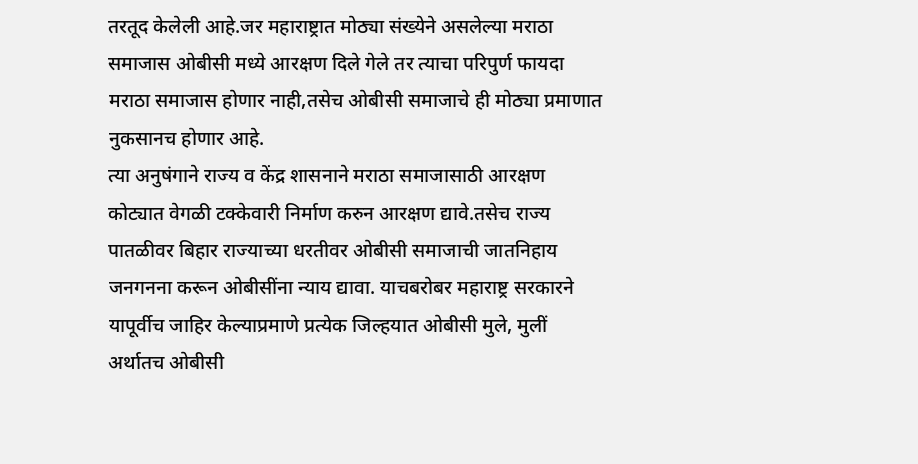तरतूद केलेली आहे.जर महाराष्ट्रात मोठ्या संख्येने असलेल्या मराठा समाजास ओबीसी मध्ये आरक्षण दिले गेले तर त्याचा परिपुर्ण फायदा मराठा समाजास होणार नाही,तसेच ओबीसी समाजाचे ही मोठ्या प्रमाणात नुकसानच होणार आहे.
त्या अनुषंगाने राज्य व केंद्र शासनाने मराठा समाजासाठी आरक्षण कोट्यात वेगळी टक्केवारी निर्माण करुन आरक्षण द्यावे.तसेच राज्य पातळीवर बिहार राज्याच्या धरतीवर ओबीसी समाजाची जातनिहाय जनगनना करून ओबीसींना न्याय द्यावा. याचबरोबर महाराष्ट्र सरकारने यापूर्वीच जाहिर केल्याप्रमाणे प्रत्येक जिल्हयात ओबीसी मुले, मुलीं अर्थातच ओबीसी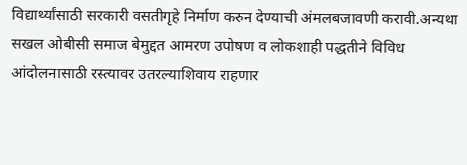विद्यार्थ्यांसाठी सरकारी वसतीगृहे निर्माण करुन देण्याची अंमलबजावणी करावी.अन्यथा सखल ओबीसी समाज बेमुद्दत आमरण उपोषण व लोकशाही पद्धतीने विविध आंदोलनासाठी रस्त्यावर उतरल्याशिवाय राहणार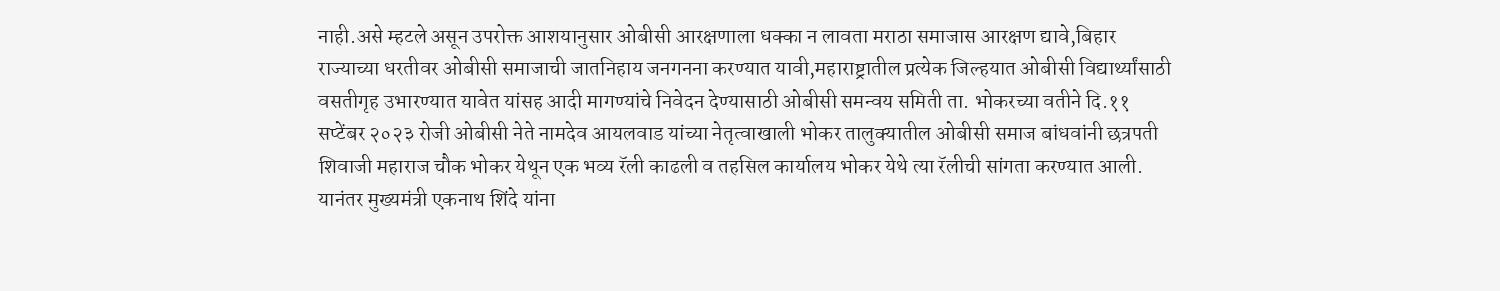नाही.असे म्हटले असून उपरोक्त आशयानुसार ओबीसी आरक्षणाला धक्का न लावता मराठा समाजास आरक्षण द्यावे,बिहार राज्याच्या धरतीवर ओबीसी समाजाची जातनिहाय जनगनना करण्यात यावी,महाराष्ट्रातील प्रत्येक जिल्हयात ओबीसी विद्यार्थ्यांसाठी वसतीगृह उभारण्यात यावेत यांसह आदी मागण्यांचे निवेदन देण्यासाठी ओबीसी समन्वय समिती ता. भोकरच्या वतीने दि.११ सप्टेंबर २०२३ रोजी ओबीसी नेते नामदेव आयलवाड यांच्या नेतृत्वाखाली भोकर तालुक्यातील ओबीसी समाज बांधवांनी छत्रपती शिवाजी महाराज चौक भोकर येथून एक भव्य रॅली काढली व तहसिल कार्यालय भोकर येथे त्या रॅलीची सांगता करण्यात आली.
यानंतर मुख्यमंत्री एकनाथ शिंदे यांना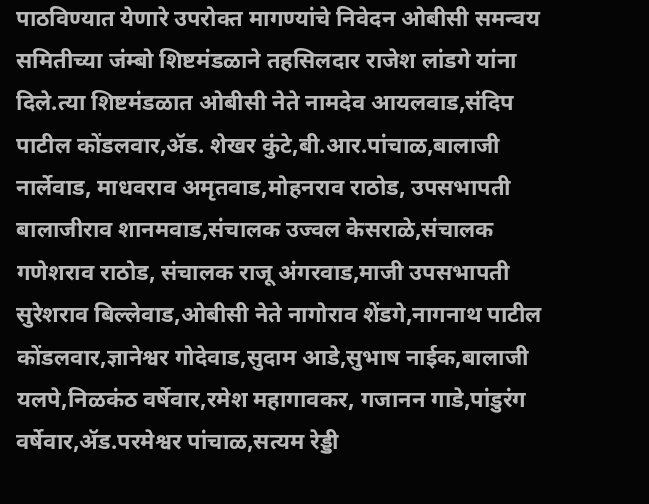पाठविण्यात येणारे उपरोक्त मागण्यांचे निवेदन ओबीसी समन्वय समितीच्या जंम्बो शिष्टमंडळाने तहसिलदार राजेश लांडगे यांना दिले.त्या शिष्टमंडळात ओबीसी नेते नामदेव आयलवाड,संदिप पाटील कोंडलवार,ॲड. शेखर कुंटे,बी.आर.पांचाळ,बालाजी नार्लेवाड, माधवराव अमृतवाड,मोहनराव राठोड, उपसभापती बालाजीराव शानमवाड,संचालक उज्वल केसराळे,संचालक गणेशराव राठोड, संचालक राजू अंगरवाड,माजी उपसभापती सुरेशराव बिल्लेवाड,ओबीसी नेते नागोराव शेंडगे,नागनाथ पाटील कोंडलवार,ज्ञानेश्वर गोदेवाड,सुदाम आडे,सुभाष नाईक,बालाजी यलपे,निळकंठ वर्षेवार,रमेश महागावकर, गजानन गाडे,पांडुरंग वर्षेवार,ॲड.परमेश्वर पांचाळ,सत्यम रेड्डी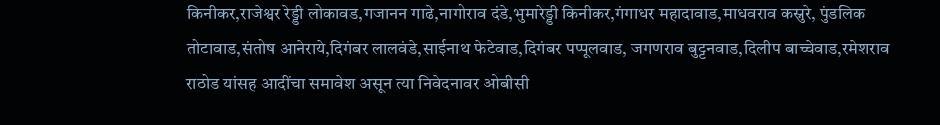किनीकर,राजेश्वर रेड्डी लोकावड,गजानन गाढे,नागोराव दंडे,भुमारेड्डी किनीकर,गंगाधर महादावाड,माधवराव कस्नुरे, पुंडलिक तोटावाड,संतोष आनेराये,दिगंबर लालवंडे,साईनाथ फेटेवाड,दिगंबर पप्पूलवाड, जगणराव बुट्टनवाड,दिलीप बाच्चेवाड,रमेशराव राठोड यांसह आदींचा समावेश असून त्या निवेदनावर ओबीसी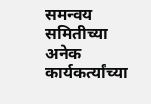समन्वय समितीच्या अनेक कार्यकर्त्यांच्या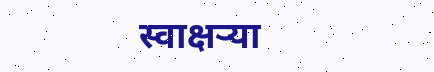स्वाक्षऱ्या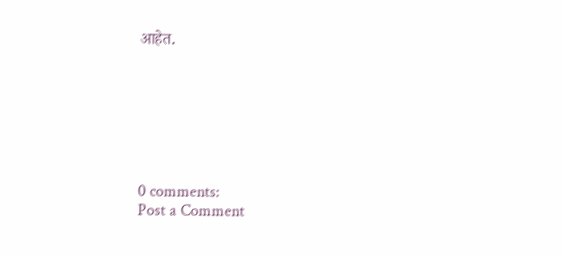आहेत.







0 comments:
Post a Comment